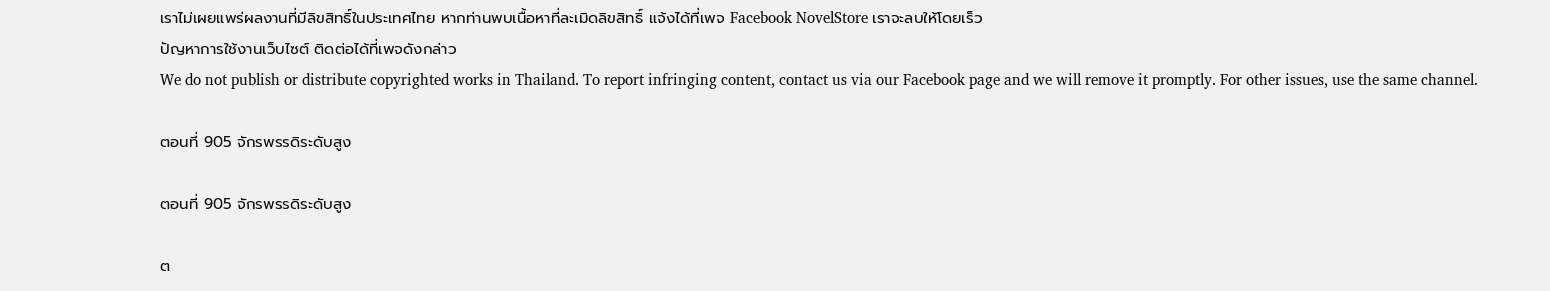เราไม่เผยแพร่ผลงานที่มีลิขสิทธิ์ในประเทศไทย หากท่านพบเนื้อหาที่ละเมิดลิขสิทธิ์ แจ้งได้ที่เพจ Facebook NovelStore เราจะลบให้โดยเร็ว
ปัญหาการใช้งานเว็บไซต์ ติดต่อได้ที่เพจดังกล่าว
We do not publish or distribute copyrighted works in Thailand. To report infringing content, contact us via our Facebook page and we will remove it promptly. For other issues, use the same channel.

ตอนที่ 905 จักรพรรดิระดับสูง

ตอนที่ 905 จักรพรรดิระดับสูง

ต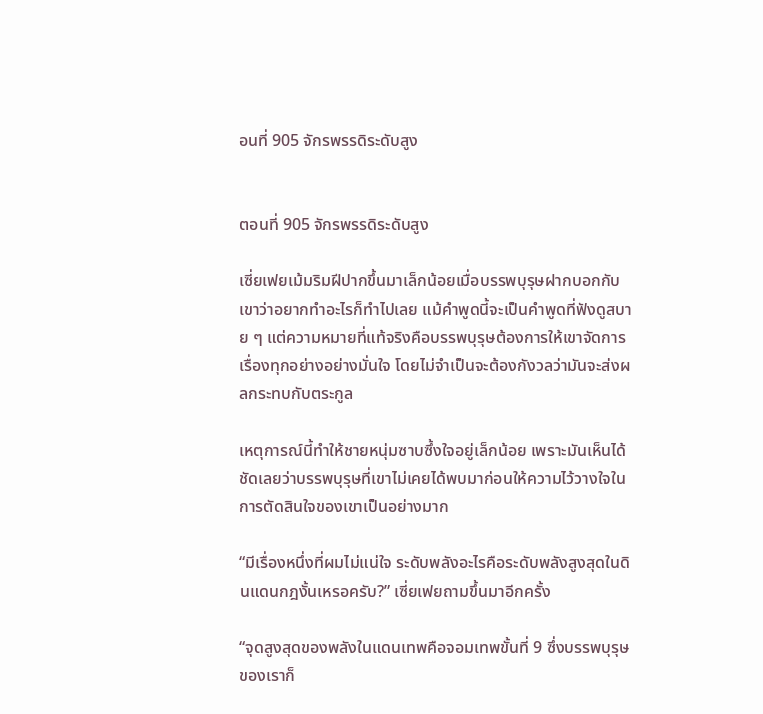อนที่ 905 จักรพรรดิระดับสูง


ตอนที่ 905 จักรพรรดิระดับสูง

เซี่ยเฟยเม้มริมฝีปากขึ้นมาเล็กน้อยเมื่อบรรพบุรุษฝากบอกกับเขาว่าอยากทำอะไรก็ทำไปเลย แม้คำพูดนี้จะเป็นคำพูดที่ฟังดูสบาย ๆ แต่ความหมายที่แท้จริงคือบรรพบุรุษต้องการให้เขาจัดการเรื่องทุกอย่างอย่างมั่นใจ โดยไม่จำเป็นจะต้องกังวลว่ามันจะส่งผลกระทบกับตระกูล

เหตุการณ์นี้ทำให้ชายหนุ่มซาบซึ้งใจอยู่เล็กน้อย เพราะมันเห็นได้ชัดเลยว่าบรรพบุรุษที่เขาไม่เคยได้พบมาก่อนให้ความไว้วางใจในการตัดสินใจของเขาเป็นอย่างมาก

“มีเรื่องหนึ่งที่ผมไม่แน่ใจ ระดับพลังอะไรคือระดับพลังสูงสุดในดินแดนกฎงั้นเหรอครับ?” เซี่ยเฟยถามขึ้นมาอีกครั้ง

“จุดสูงสุดของพลังในแดนเทพคือจอมเทพขั้นที่ 9 ซึ่งบรรพบุรุษของเราก็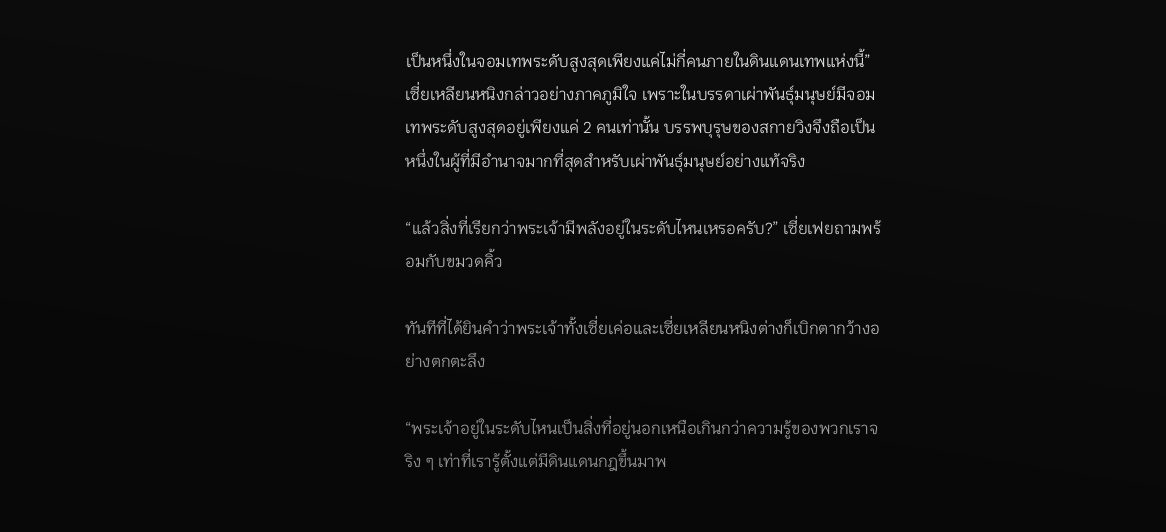เป็นหนึ่งในจอมเทพระดับสูงสุดเพียงแค่ไม่กี่คนภายในดินแดนเทพแห่งนี้” เซี่ยเหลียนหนิงกล่าวอย่างภาคภูมิใจ เพราะในบรรดาเผ่าพันธุ์มนุษย์มีจอมเทพระดับสูงสุดอยู่เพียงแค่ 2 คนเท่านั้น บรรพบุรุษของสกายวิงจึงถือเป็นหนึ่งในผู้ที่มีอำนาจมากที่สุดสำหรับเผ่าพันธุ์มนุษย์อย่างแท้จริง

“แล้วสิ่งที่เรียกว่าพระเจ้ามีพลังอยู่ในระดับไหนเหรอครับ?” เซี่ยเฟยถามพร้อมกับขมวดคิ้ว

ทันทีที่ได้ยินคำว่าพระเจ้าทั้งเซี่ยเค่อและเซี่ยเหลียนหนิงต่างก็เบิกตากว้างอย่างตกตะลึง

“พระเจ้าอยู่ในระดับไหนเป็นสิ่งที่อยู่นอกเหนือเกินกว่าความรู้ของพวกเราจริง ๆ เท่าที่เรารู้ตั้งแต่มีดินแดนกฎขึ้นมาพ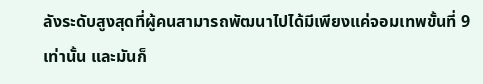ลังระดับสูงสุดที่ผู้คนสามารถพัฒนาไปได้มีเพียงแค่จอมเทพขั้นที่ 9 เท่านั้น และมันก็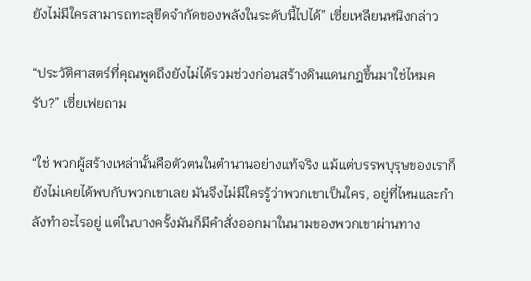ยังไม่มีใครสามารถทะลุขีดจำกัดของพลังในระดับนี้ไปได้” เซี่ยเหลียนหนิงกล่าว

“ประวัติศาสตร์ที่คุณพูดถึงยังไม่ได้รวมช่วงก่อนสร้างดินแดนกฎขึ้นมาใช่ไหมครับ?” เซี่ยเฟยถาม

“ใช่ พวกผู้สร้างเหล่านั้นคือตัวตนในตำนานอย่างแท้จริง แม้แต่บรรพบุรุษของเราก็ยังไม่เคยได้พบกับพวกเขาเลย มันจึงไม่มีใครรู้ว่าพวกเขาเป็นใคร, อยู่ที่ไหนและกำลังทำอะไรอยู่ แต่ในบางครั้งมันก็มีคำสั่งออกมาในนามของพวกเขาผ่านทาง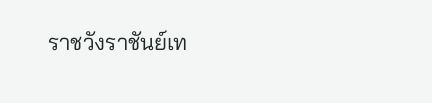ราชวังราชันย์เท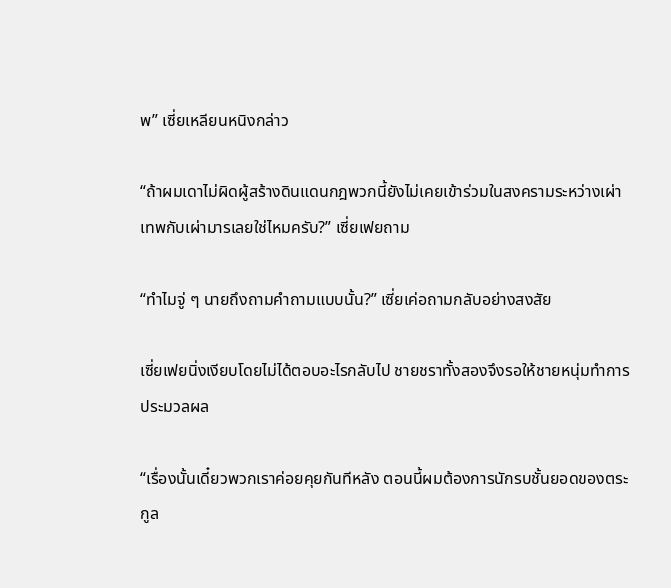พ” เซี่ยเหลียนหนิงกล่าว

“ถ้าผมเดาไม่ผิดผู้สร้างดินแดนกฎพวกนี้ยังไม่เคยเข้าร่วมในสงครามระหว่างเผ่าเทพกับเผ่ามารเลยใช่ไหมครับ?” เซี่ยเฟยถาม

“ทำไมจู่ ๆ นายถึงถามคำถามแบบนั้น?” เซี่ยเค่อถามกลับอย่างสงสัย

เซี่ยเฟยนิ่งเงียบโดยไม่ได้ตอบอะไรกลับไป ชายชราทั้งสองจึงรอให้ชายหนุ่มทำการประมวลผล

“เรื่องนั้นเดี๋ยวพวกเราค่อยคุยกันทีหลัง ตอนนี้ผมต้องการนักรบชั้นยอดของตระกูล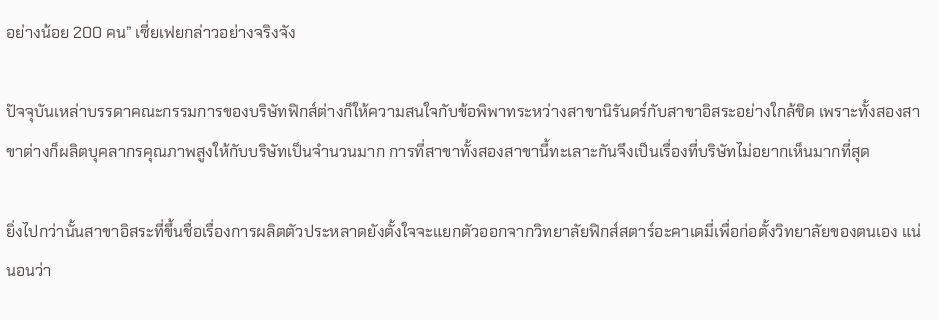อย่างน้อย 200 คน” เซี่ยเฟยกล่าวอย่างจริงจัง

ปัจจุบันเหล่าบรรดาคณะกรรมการของบริษัทฟิกส์ต่างก็ให้ความสนใจกับข้อพิพาทระหว่างสาขานิรันดร์กับสาขาอิสระอย่างใกล้ชิด เพราะทั้งสองสาขาต่างก็ผลิตบุคลากรคุณภาพสูงให้กับบริษัทเป็นจำนวนมาก การที่สาขาทั้งสองสาขานี้ทะเลาะกันจึงเป็นเรื่องที่บริษัทไม่อยากเห็นมากที่สุด

ยิ่งไปกว่านั้นสาขาอิสระที่ขึ้นชื่อเรื่องการผลิตตัวประหลาดยังตั้งใจจะแยกตัวออกจากวิทยาลัยฟิกส์สตาร์อะคาเดมี่เพื่อก่อตั้งวิทยาลัยของตนเอง แน่นอนว่า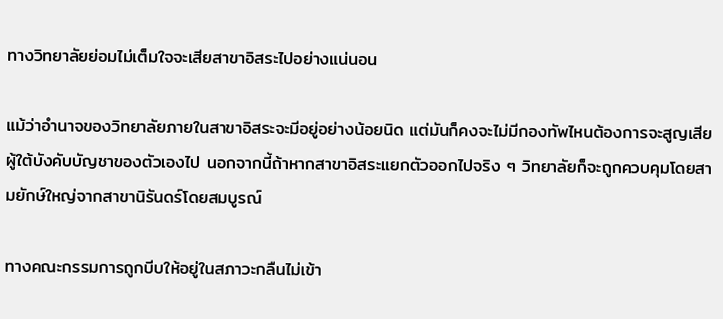ทางวิทยาลัยย่อมไม่เต็มใจจะเสียสาขาอิสระไปอย่างแน่นอน

แม้ว่าอำนาจของวิทยาลัยภายในสาขาอิสระจะมีอยู่อย่างน้อยนิด แต่มันก็คงจะไม่มีกองทัพไหนต้องการจะสูญเสียผู้ใต้บังคับบัญชาของตัวเองไป นอกจากนี้ถ้าหากสาขาอิสระแยกตัวออกไปจริง ๆ วิทยาลัยก็จะถูกควบคุมโดยสามยักษ์ใหญ่จากสาขานิรันดร์โดยสมบูรณ์

ทางคณะกรรมการถูกบีบให้อยู่ในสภาวะกลืนไม่เข้า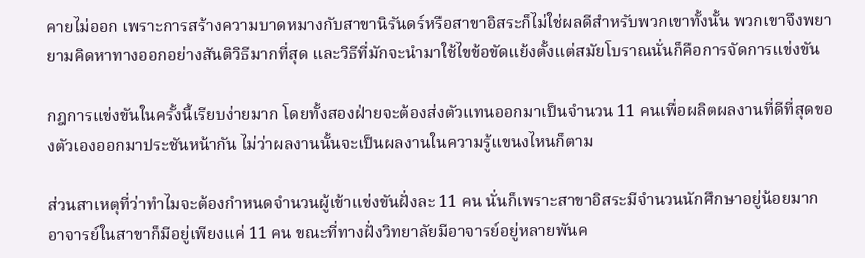คายไม่ออก เพราะการสร้างความบาดหมางกับสาขานิรันดร์หรือสาขาอิสระก็ไม่ใช่ผลดีสำหรับพวกเขาทั้งนั้น พวกเขาจึงพยายามคิดหาทางออกอย่างสันติวิธีมากที่สุด และวิธีที่มักจะนำมาใช้ไขข้อขัดแย้งตั้งแต่สมัยโบราณนั่นก็คือการจัดการแข่งขัน

กฎการแข่งขันในครั้งนี้เรียบง่ายมาก โดยทั้งสองฝ่ายจะต้องส่งตัวแทนออกมาเป็นจำนวน 11 คนเพื่อผลิตผลงานที่ดีที่สุดของตัวเองออกมาประชันหน้ากัน ไม่ว่าผลงานนั้นจะเป็นผลงานในความรู้แขนงไหนก็ตาม

ส่วนสาเหตุที่ว่าทำไมจะต้องกำหนดจำนวนผู้เข้าแข่งขันฝั่งละ 11 คน นั่นก็เพราะสาขาอิสระมีจำนวนนักศึกษาอยู่น้อยมาก อาจารย์ในสาขาก็มีอยู่เพียงแค่ 11 คน ขณะที่ทางฝั่งวิทยาลัยมีอาจารย์อยู่หลายพันค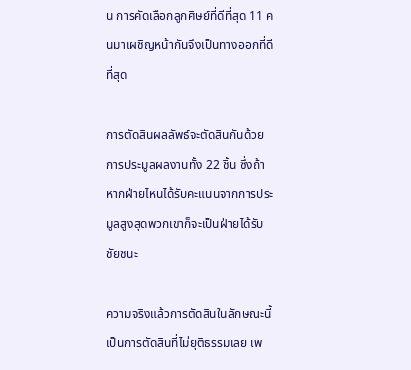น การคัดเลือกลูกศิษย์ที่ดีที่สุด 11 คนมาเผชิญหน้ากันจึงเป็นทางออกที่ดีที่สุด

การตัดสินผลลัพธ์จะตัดสินกันด้วยการประมูลผลงานทั้ง 22 ชิ้น ซึ่งถ้าหากฝ่ายไหนได้รับคะแนนจากการประมูลสูงสุดพวกเขาก็จะเป็นฝ่ายได้รับชัยชนะ

ความจริงแล้วการตัดสินในลักษณะนี้เป็นการตัดสินที่ไม่ยุติธรรมเลย เพ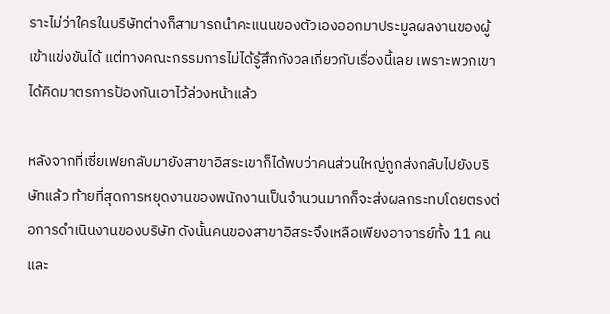ราะไม่ว่าใครในบริษัทต่างก็สามารถนำคะแนนของตัวเองออกมาประมูลผลงานของผู้เข้าแข่งขันได้ แต่ทางคณะกรรมการไม่ได้รู้สึกกังวลเกี่ยวกับเรื่องนี้เลย เพราะพวกเขาได้คิดมาตรการป้องกันเอาไว้ล่วงหน้าแล้ว

หลังจากที่เซี่ยเฟยกลับมายังสาขาอิสระเขาก็ได้พบว่าคนส่วนใหญ่ถูกส่งกลับไปยังบริษัทแล้ว ท้ายที่สุดการหยุดงานของพนักงานเป็นจำนวนมากก็จะส่งผลกระทบโดยตรงต่อการดำเนินงานของบริษัท ดังนั้นคนของสาขาอิสระจึงเหลือเพียงอาจารย์ทั้ง 11 คนและ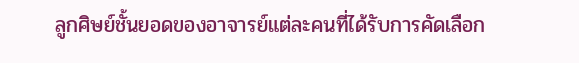ลูกศิษย์ชั้นยอดของอาจารย์แต่ละคนที่ได้รับการคัดเลือก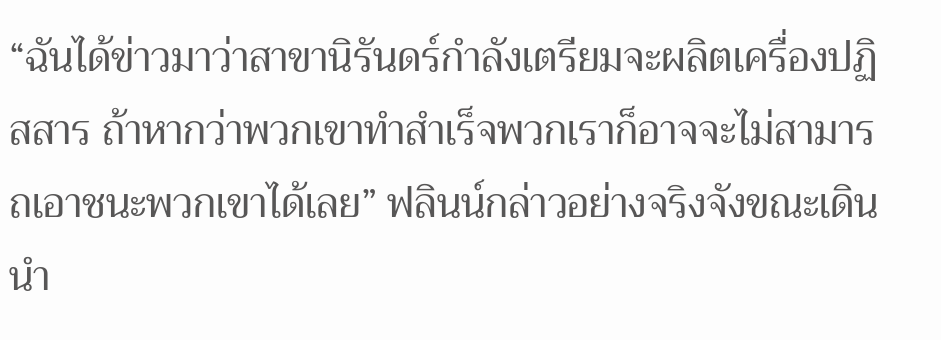“ฉันได้ข่าวมาว่าสาขานิรันดร์กำลังเตรียมจะผลิตเครื่องปฏิสสาร ถ้าหากว่าพวกเขาทำสำเร็จพวกเราก็อาจจะไม่สามารถเอาชนะพวกเขาได้เลย” ฟลินน์กล่าวอย่างจริงจังขณะเดินนำ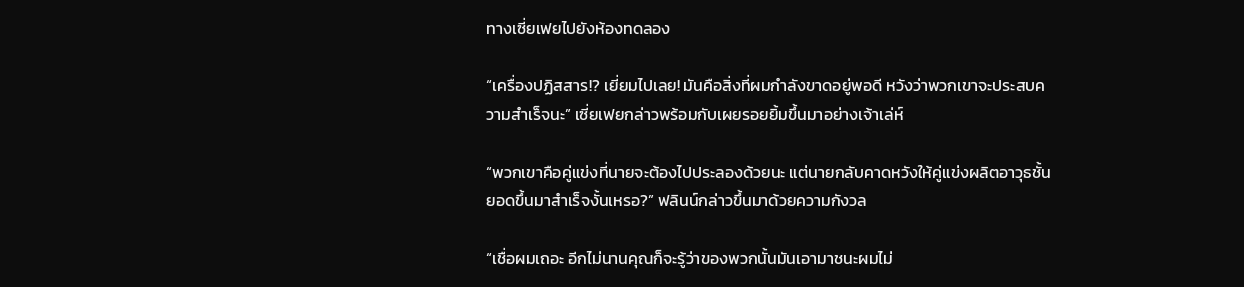ทางเซี่ยเฟยไปยังห้องทดลอง

“เครื่องปฏิสสาร!? เยี่ยมไปเลย! มันคือสิ่งที่ผมกำลังขาดอยู่พอดี หวังว่าพวกเขาจะประสบความสำเร็จนะ” เซี่ยเฟยกล่าวพร้อมกับเผยรอยยิ้มขึ้นมาอย่างเจ้าเล่ห์

“พวกเขาคือคู่แข่งที่นายจะต้องไปประลองด้วยนะ แต่นายกลับคาดหวังให้คู่แข่งผลิตอาวุธชั้นยอดขึ้นมาสำเร็จงั้นเหรอ?” ฟลินน์กล่าวขึ้นมาด้วยความกังวล

“เชื่อผมเถอะ อีกไม่นานคุณก็จะรู้ว่าของพวกนั้นมันเอามาชนะผมไม่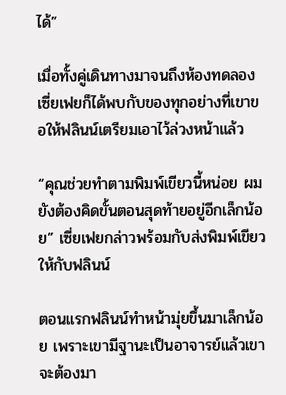ได้”

เมื่อทั้งคู่เดินทางมาจนถึงห้องทดลอง เซี่ยเฟยก็ได้พบกับของทุกอย่างที่เขาขอให้ฟลินน์เตรียมเอาไว้ล่วงหน้าแล้ว

“คุณช่วยทำตามพิมพ์เขียวนี้หน่อย ผมยังต้องคิดขั้นตอนสุดท้ายอยู่อีกเล็กน้อย” เซี่ยเฟยกล่าวพร้อมกับส่งพิมพ์เขียวให้กับฟลินน์

ตอนแรกฟลินน์ทำหน้ามุ่ยขึ้นมาเล็กน้อย เพราะเขามีฐานะเป็นอาจารย์แล้วเขาจะต้องมา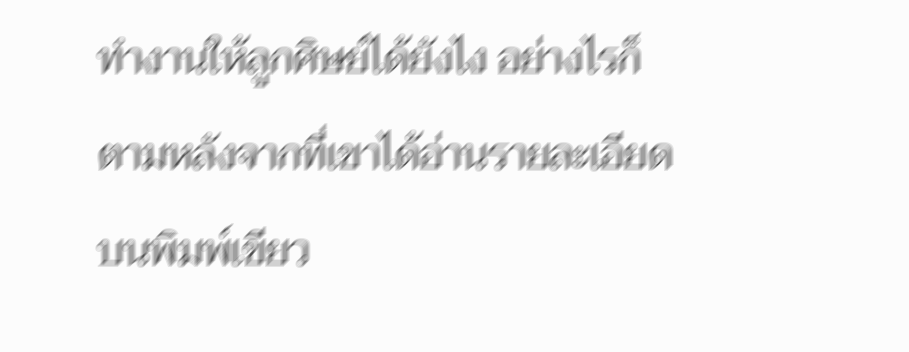ทำงานให้ลูกศิษย์ได้ยังไง อย่างไรก็ตามหลังจากที่เขาได้อ่านรายละเอียดบนพิมพ์เขียว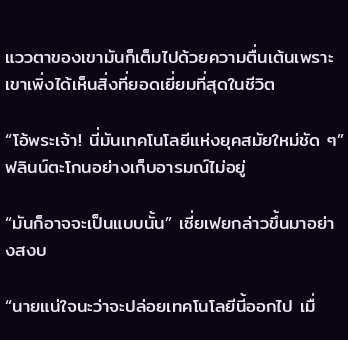แววตาของเขามันก็เต็มไปด้วยความตื่นเต้นเพราะเขาเพิ่งได้เห็นสิ่งที่ยอดเยี่ยมที่สุดในชีวิต

“โอ้พระเจ้า! นี่มันเทคโนโลยีแห่งยุคสมัยใหม่ชัด ๆ” ฟลินน์ตะโกนอย่างเก็บอารมณ์ไม่อยู่

“มันก็อาจจะเป็นแบบนั้น” เซี่ยเฟยกล่าวขึ้นมาอย่างสงบ

“นายแน่ใจนะว่าจะปล่อยเทคโนโลยีนี้ออกไป เมื่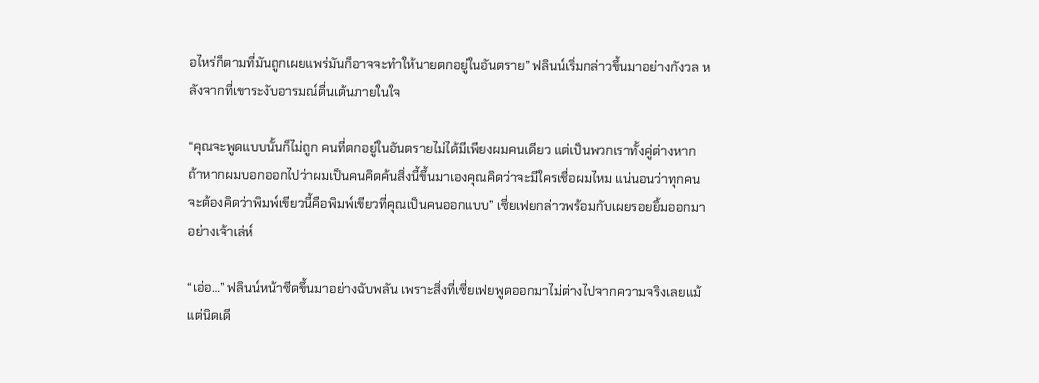อไหร่ก็ตามที่มันถูกเผยแพร่มันก็อาจจะทำให้นายตกอยู่ในอันตราย” ฟลินน์เริ่มกล่าวขึ้นมาอย่างกังวล หลังจากที่เขาระงับอารมณ์ตื่นเต้นภายในใจ

“คุณจะพูดแบบนั้นก็ไม่ถูก คนที่ตกอยู่ในอันตรายไม่ได้มีเพียงผมคนเดียว แต่เป็นพวกเราทั้งคู่ต่างหาก ถ้าหากผมบอกออกไปว่าผมเป็นคนคิดค้นสิ่งนี้ขึ้นมาเองคุณคิดว่าจะมีใครเชื่อผมไหม แน่นอนว่าทุกคนจะต้องคิดว่าพิมพ์เขียวนี้คือพิมพ์เขียวที่คุณเป็นคนออกแบบ” เซี่ยเฟยกล่าวพร้อมกับเผยรอยยิ้มออกมาอย่างเจ้าเล่ห์

“เอ่อ…” ฟลินน์หน้าซีดขึ้นมาอย่างฉับพลัน เพราะสิ่งที่เซี่ยเฟยพูดออกมาไม่ต่างไปจากความจริงเลยแม้แต่นิดเดี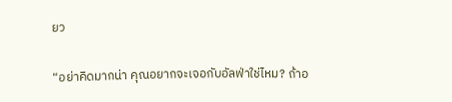ยว

“อย่าคิดมากน่า คุณอยากจะเจอกับอัลฟ่าใช่ไหม? ถ้าอ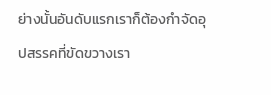ย่างนั้นอันดับแรกเราก็ต้องกำจัดอุปสรรคที่ขัดขวางเรา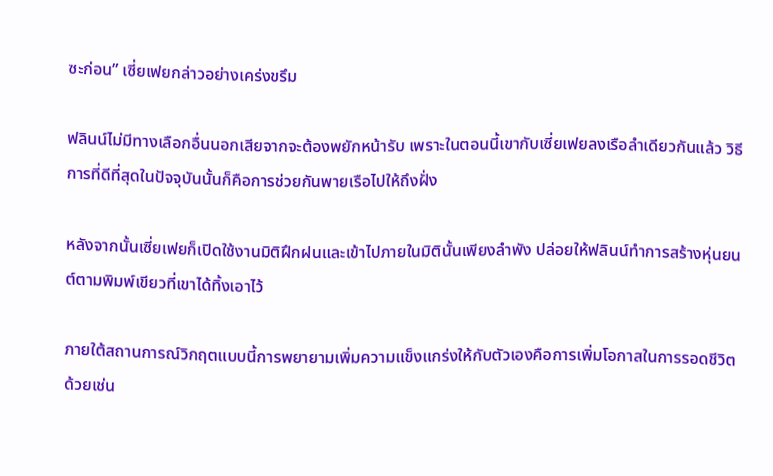ซะก่อน” เซี่ยเฟยกล่าวอย่างเคร่งขรึม

ฟลินน์ไม่มีทางเลือกอื่นนอกเสียจากจะต้องพยักหน้ารับ เพราะในตอนนี้เขากับเซี่ยเฟยลงเรือลำเดียวกันแล้ว วิธีการที่ดีที่สุดในปัจจุบันนั้นก็คือการช่วยกันพายเรือไปให้ถึงฝั่ง

หลังจากนั้นเซี่ยเฟยก็เปิดใช้งานมิติฝึกฝนและเข้าไปภายในมิตินั้นเพียงลำพัง ปล่อยให้ฟลินน์ทำการสร้างหุ่นยนต์ตามพิมพ์เขียวที่เขาได้ทิ้งเอาไว้

ภายใต้สถานการณ์วิกฤตแบบนี้การพยายามเพิ่มความแข็งแกร่งให้กับตัวเองคือการเพิ่มโอกาสในการรอดชีวิตด้วยเช่น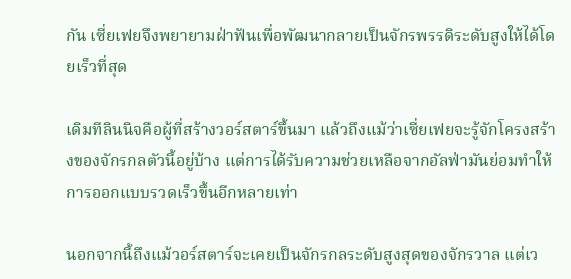กัน เซี่ยเฟยจึงพยายามฝ่าฟันเพื่อพัฒนากลายเป็นจักรพรรดิระดับสูงให้ได้โดยเร็วที่สุด

เดิมทีลินนิจคือผู้ที่สร้างวอร์สตาร์ขึ้นมา แล้วถึงแม้ว่าเซี่ยเฟยจะรู้จักโครงสร้างของจักรกลตัวนี้อยู่บ้าง แต่การได้รับความช่วยเหลือจากอัลฟ่ามันย่อมทำให้การออกแบบรวดเร็วขึ้นอีกหลายเท่า

นอกจากนี้ถึงแม้วอร์สตาร์จะเคยเป็นจักรกลระดับสูงสุดของจักรวาล แต่เว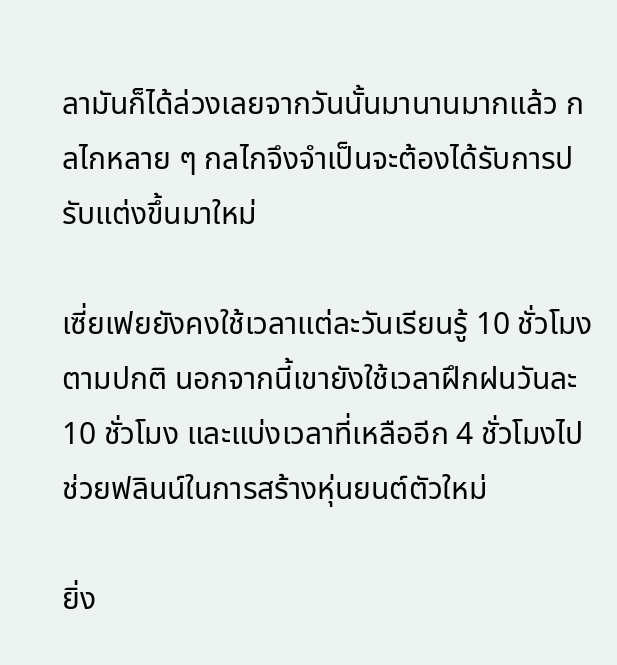ลามันก็ได้ล่วงเลยจากวันนั้นมานานมากแล้ว กลไกหลาย ๆ กลไกจึงจำเป็นจะต้องได้รับการปรับแต่งขึ้นมาใหม่

เซี่ยเฟยยังคงใช้เวลาแต่ละวันเรียนรู้ 10 ชั่วโมงตามปกติ นอกจากนี้เขายังใช้เวลาฝึกฝนวันละ 10 ชั่วโมง และแบ่งเวลาที่เหลืออีก 4 ชั่วโมงไปช่วยฟลินน์ในการสร้างหุ่นยนต์ตัวใหม่

ยิ่ง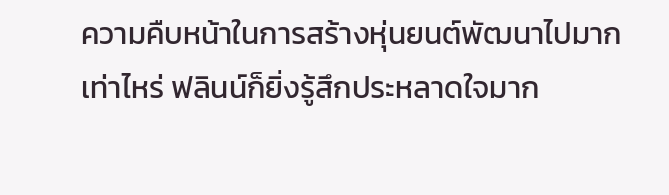ความคืบหน้าในการสร้างหุ่นยนต์พัฒนาไปมากเท่าไหร่ ฟลินน์ก็ยิ่งรู้สึกประหลาดใจมาก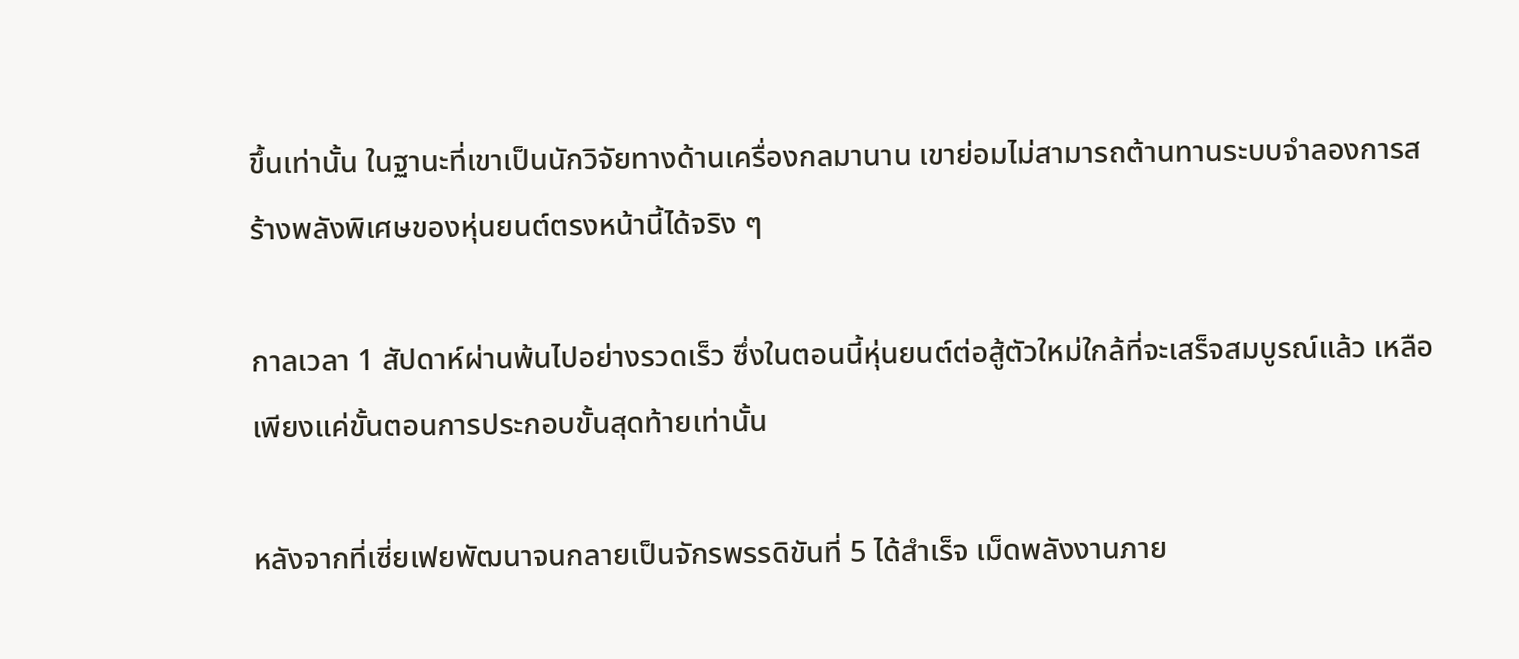ขึ้นเท่านั้น ในฐานะที่เขาเป็นนักวิจัยทางด้านเครื่องกลมานาน เขาย่อมไม่สามารถต้านทานระบบจำลองการสร้างพลังพิเศษของหุ่นยนต์ตรงหน้านี้ได้จริง ๆ

กาลเวลา 1 สัปดาห์ผ่านพ้นไปอย่างรวดเร็ว ซึ่งในตอนนี้หุ่นยนต์ต่อสู้ตัวใหม่ใกล้ที่จะเสร็จสมบูรณ์แล้ว เหลือเพียงแค่ขั้นตอนการประกอบขั้นสุดท้ายเท่านั้น

หลังจากที่เซี่ยเฟยพัฒนาจนกลายเป็นจักรพรรดิขันที่ 5 ได้สำเร็จ เม็ดพลังงานภาย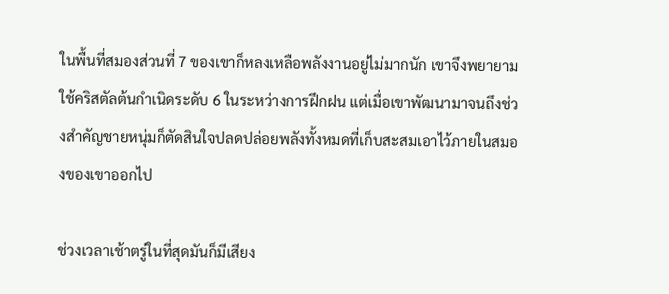ในพื้นที่สมองส่วนที่ 7 ของเขาก็หลงเหลือพลังงานอยู่ไม่มากนัก เขาจึงพยายามใช้คริสตัลต้นกำเนิดระดับ 6 ในระหว่างการฝึกฝน แต่เมื่อเขาพัฒนามาจนถึงช่วงสำคัญชายหนุ่มก็ตัดสินใจปลดปล่อยพลังทั้งหมดที่เก็บสะสมเอาไว้ภายในสมองของเขาออกไป

ช่วงเวลาเช้าตรู่ในที่สุดมันก็มีเสียง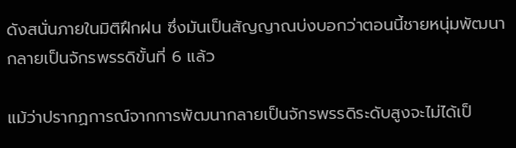ดังสนั่นภายในมิติฝึกฝน ซึ่งมันเป็นสัญญาณบ่งบอกว่าตอนนี้ชายหนุ่มพัฒนากลายเป็นจักรพรรดิขั้นที่ 6 แล้ว

แม้ว่าปรากฏการณ์จากการพัฒนากลายเป็นจักรพรรดิระดับสูงจะไม่ได้เป็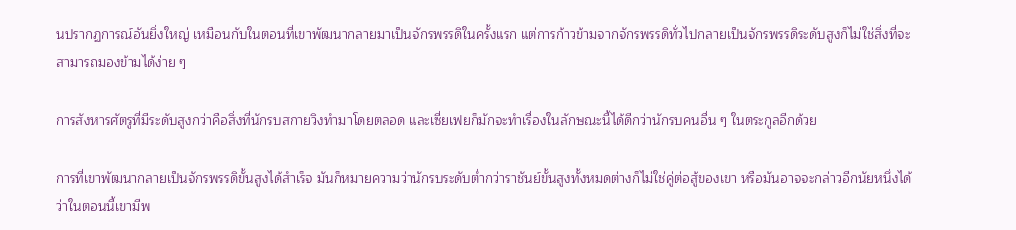นปรากฏการณ์อันยิ่งใหญ่ เหมือนกับในตอนที่เขาพัฒนากลายมาเป็นจักรพรรดิในครั้งแรก แต่การก้าวข้ามจากจักรพรรดิทั่วไปกลายเป็นจักรพรรดิระดับสูงก็ไม่ใช่สิ่งที่จะสามารถมองข้ามได้ง่าย ๆ

การสังหารศัตรูที่มีระดับสูงกว่าคือสิ่งที่นักรบสกายวิงทำมาโดยตลอด และเซี่ยเฟยก็มักจะทำเรื่องในลักษณะนี้ได้ดีกว่านักรบคนอื่น ๆ ในตระกูลอีกด้วย

การที่เขาพัฒนากลายเป็นจักรพรรดิขั้นสูงได้สำเร็จ มันก็หมายความว่านักรบระดับต่ำกว่าราชันย์ขั้นสูงทั้งหมดต่างก็ไม่ใช่คู่ต่อสู้ของเขา หรือมันอาจจะกล่าวอีกนัยหนึ่งได้ว่าในตอนนี้เขามีพ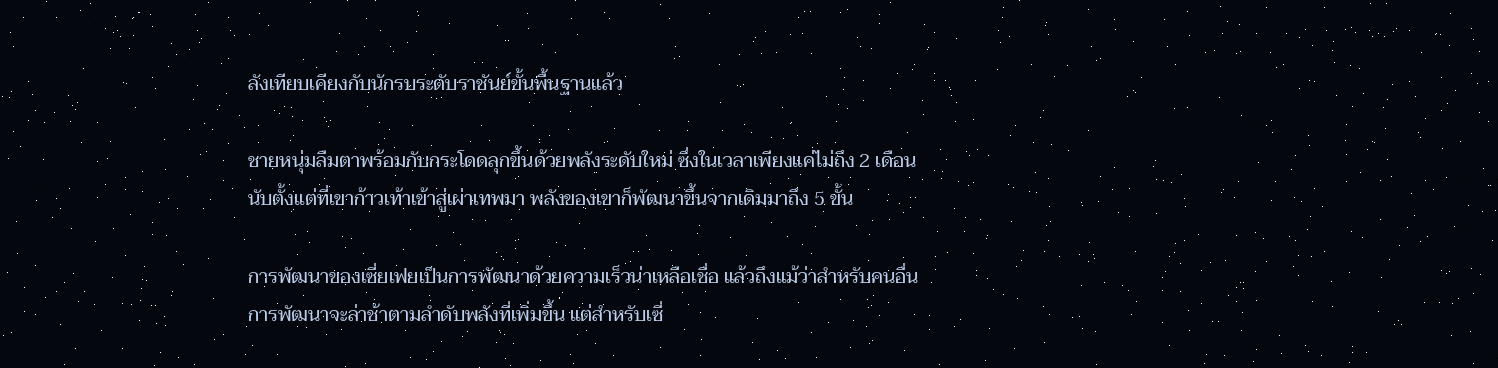ลังเทียบเคียงกับนักรบระดับราชันย์ขั้นพื้นฐานแล้ว

ชายหนุ่มลืมตาพร้อมกับกระโดดลุกขึ้นด้วยพลังระดับใหม่ ซึ่งในเวลาเพียงแค่ไม่ถึง 2 เดือนนับตั้งแต่ที่เขาก้าวเท้าเข้าสู่เผ่าเทพมา พลังของเขาก็พัฒนาขึ้นจากเดิมมาถึง 5 ขั้น

การพัฒนาของเซี่ยเฟยเป็นการพัฒนาด้วยความเร็วน่าเหลือเชื่อ แล้วถึงแม้ว่าสำหรับคนอื่นการพัฒนาจะล่าช้าตามลำดับพลังที่เพิ่มขึ้น แต่สำหรับเซี่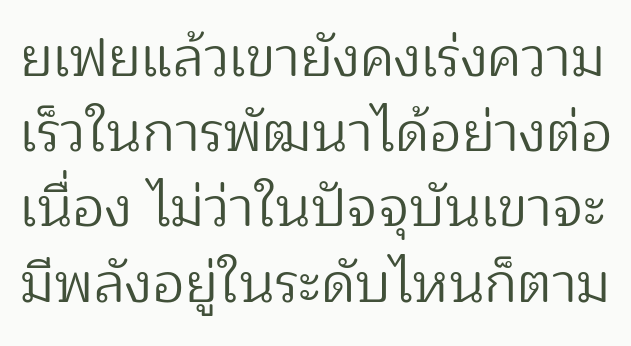ยเฟยแล้วเขายังคงเร่งความเร็วในการพัฒนาได้อย่างต่อเนื่อง ไม่ว่าในปัจจุบันเขาจะมีพลังอยู่ในระดับไหนก็ตาม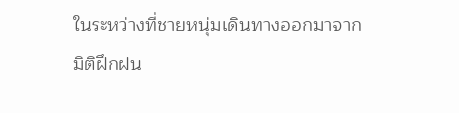ในระหว่างที่ชายหนุ่มเดินทางออกมาจากมิติฝึกฝน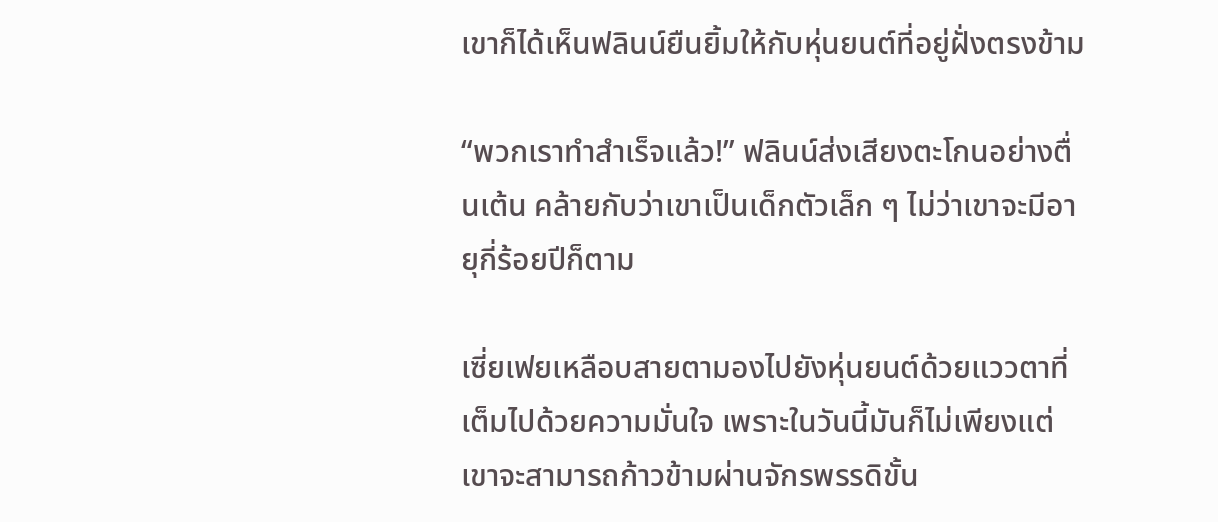เขาก็ได้เห็นฟลินน์ยืนยิ้มให้กับหุ่นยนต์ที่อยู่ฝั่งตรงข้าม

“พวกเราทำสำเร็จแล้ว!” ฟลินน์ส่งเสียงตะโกนอย่างตื่นเต้น คล้ายกับว่าเขาเป็นเด็กตัวเล็ก ๆ ไม่ว่าเขาจะมีอายุกี่ร้อยปีก็ตาม

เซี่ยเฟยเหลือบสายตามองไปยังหุ่นยนต์ด้วยแววตาที่เต็มไปด้วยความมั่นใจ เพราะในวันนี้มันก็ไม่เพียงแต่เขาจะสามารถก้าวข้ามผ่านจักรพรรดิขั้น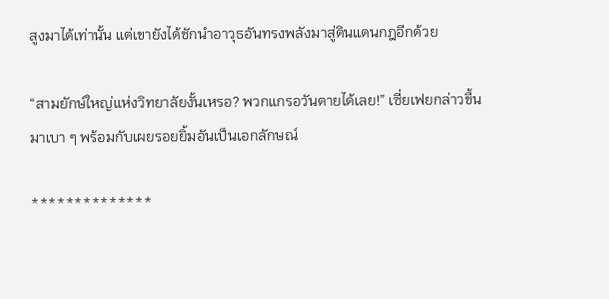สูงมาได้เท่านั้น แต่เขายังได้ชักนำอาวุธอันทรงพลังมาสู่ดินแดนกฎอีกด้วย

“สามยักษ์ใหญ่แห่งวิทยาลัยงั้นเหรอ? พวกแกรอวันตายได้เลย!” เซี่ยเฟยกล่าวขึ้นมาเบา ๆ พร้อมกับเผยรอยยิ้มอันเป็นเอกลักษณ์

**************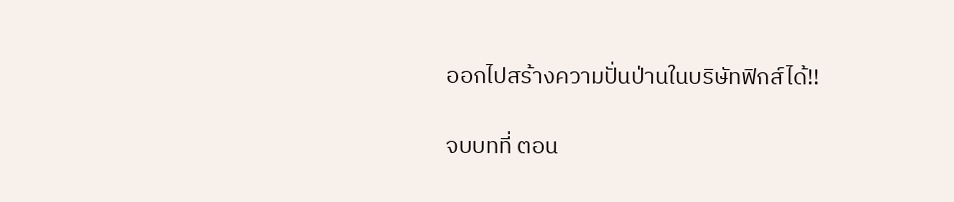ออกไปสร้างความปั่นป่านในบริษัทฟิกส์ได้!!

จบบทที่ ตอน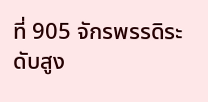ที่ 905 จักรพรรดิระดับสูง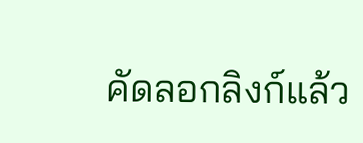คัดลอกลิงก์แล้ว